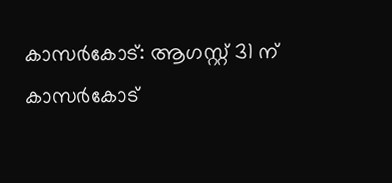കാസർകോട്: ആഗസ്റ്റ് 31 ന് കാസർകോട്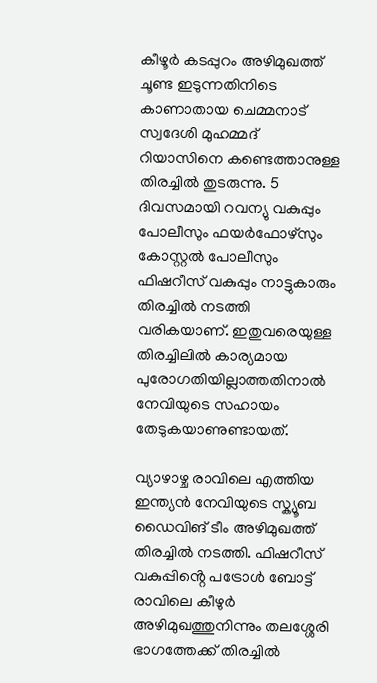കീഴൂർ കടപ്പുറം അഴിമുഖത്ത് ചൂണ്ട ഇടുന്നതിനിടെ കാണാതായ ചെമ്മനാട് സ്വദേശി മുഹമ്മദ് റിയാസിനെ കണ്ടെത്താനുള്ള തിരച്ചിൽ തുടരുന്നു. 5 ദിവസമായി റവന്യു വകുപ്പും പോലീസും ഫയർഫോഴ്സും കോസ്റ്റൽ പോലീസും ഫിഷറീസ് വകുപ്പും നാട്ടുകാരും തിരച്ചിൽ നടത്തി വരികയാണ്. ഇതുവരെയുള്ള തിരച്ചിലിൽ കാര്യമായ പുരോഗതിയില്ലാത്തതിനാൽ നേവിയുടെ സഹായം തേടുകയാണുണ്ടായത്.

വ്യാഴാഴ്ച രാവിലെ എത്തിയ ഇന്ത്യൻ നേവിയുടെ സ്ക്യൂബ ഡൈവിങ് ടീം അഴിമുഖത്ത് തിരച്ചിൽ നടത്തി. ഫിഷറീസ് വകുപ്പിൻ്റെ പട്രോൾ ബോട്ട് രാവിലെ കീഴുർ അഴിമുഖത്തുനിന്നും തലശ്ശേരി ഭാഗത്തേക്ക് തിരച്ചിൽ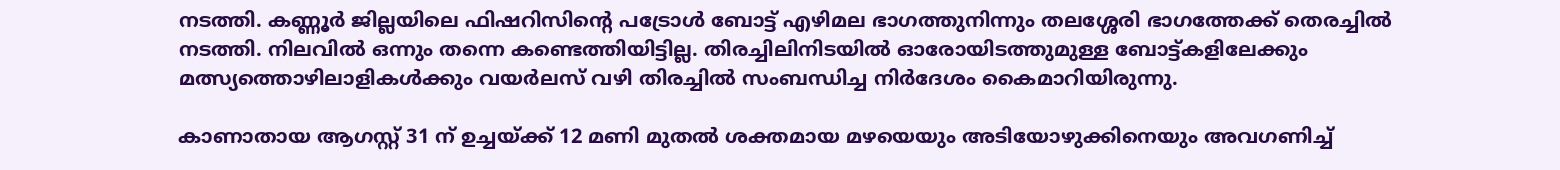നടത്തി. കണ്ണൂർ ജില്ലയിലെ ഫിഷറിസിൻ്റെ പട്രോൾ ബോട്ട് എഴിമല ഭാഗത്തുനിന്നും തലശ്ശേരി ഭാഗത്തേക്ക് തെരച്ചിൽ നടത്തി. നിലവിൽ ഒന്നും തന്നെ കണ്ടെത്തിയിട്ടില്ല. തിരച്ചിലിനിടയിൽ ഓരോയിടത്തുമുള്ള ബോട്ട്കളിലേക്കും മത്സ്യത്തൊഴിലാളികൾക്കും വയർലസ് വഴി തിരച്ചിൽ സംബന്ധിച്ച നിർദേശം കൈമാറിയിരുന്നു.

കാണാതായ ആഗസ്റ്റ് 31 ന് ഉച്ചയ്ക്ക് 12 മണി മുതൽ ശക്തമായ മഴയെയും അടിയോഴുക്കിനെയും അവഗണിച്ച്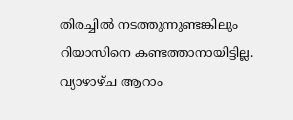തിരച്ചിൽ നടത്തുന്നുണ്ടങ്കിലും റിയാസിനെ കണ്ടത്താനായിട്ടില്ല. വ്യാഴാഴ്ച ആറാം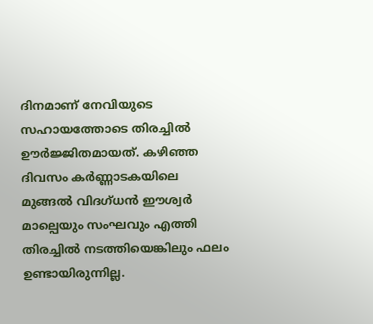ദിനമാണ് നേവിയുടെ സഹായത്തോടെ തിരച്ചിൽ ഊർജ്ജിതമായത്. കഴിഞ്ഞ ദിവസം കർണ്ണാടകയിലെ മുങ്ങൽ വിദഗ്ധൻ ഈശ്വർ മാല്പെയും സംഘവും എത്തി തിരച്ചിൽ നടത്തിയെങ്കിലും ഫലം ഉണ്ടായിരുന്നില്ല.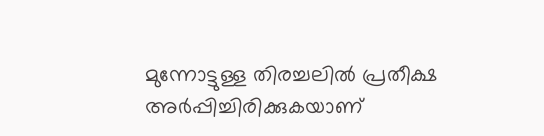മുന്നോട്ടുള്ള തിരച്ചലിൽ പ്രതീക്ഷ അർപ്പിച്ചിരിക്കുകയാണ്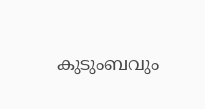കുടുംബവും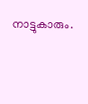നാട്ടുകാരും.